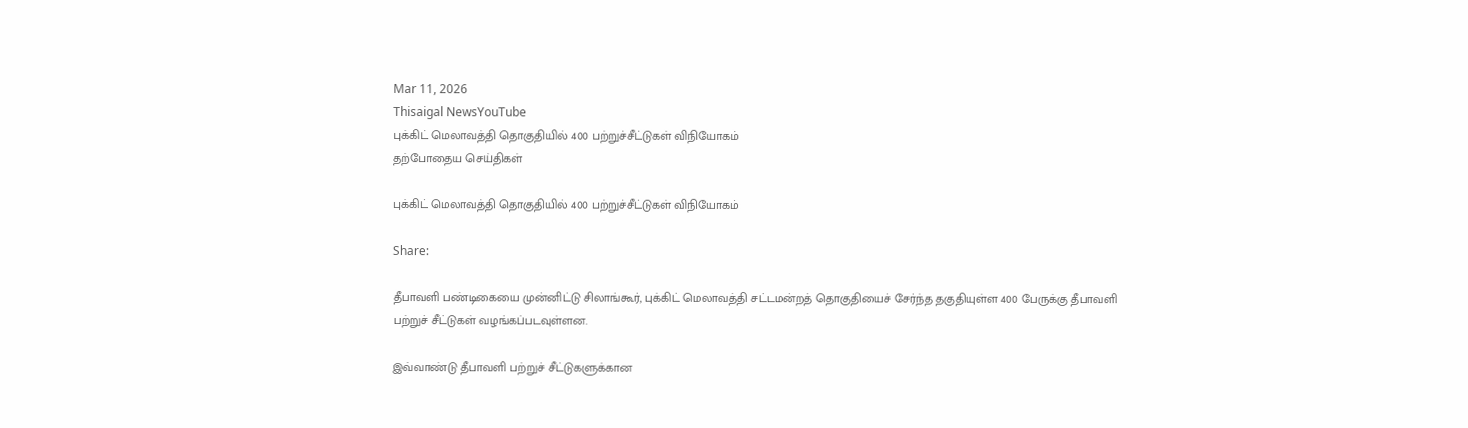Mar 11, 2026
Thisaigal NewsYouTube
புக்கிட் மெலாவத்தி தொகுதியில் 400 பற்றுச்சீட்டுகள் விநியோகம்
தற்போதைய செய்திகள்

புக்கிட் மெலாவத்தி தொகுதியில் 400 பற்றுச்சீட்டுகள் விநியோகம்

Share:

தீபாவளி பண்டிகையை முன்னிட்டு சிலாங்கூர், புக்கிட் மெலாவத்தி சட்டமன்றத் தொகுதியைச் சேர்ந்த தகுதியுள்ள 400 பேருக்கு தீபாவளி பற்றுச் சீட்டுகள் வழங்கப்படவுள்ளன.

இவ்வாண்டு தீபாவளி பற்றுச் சீட்டுகளுக்கான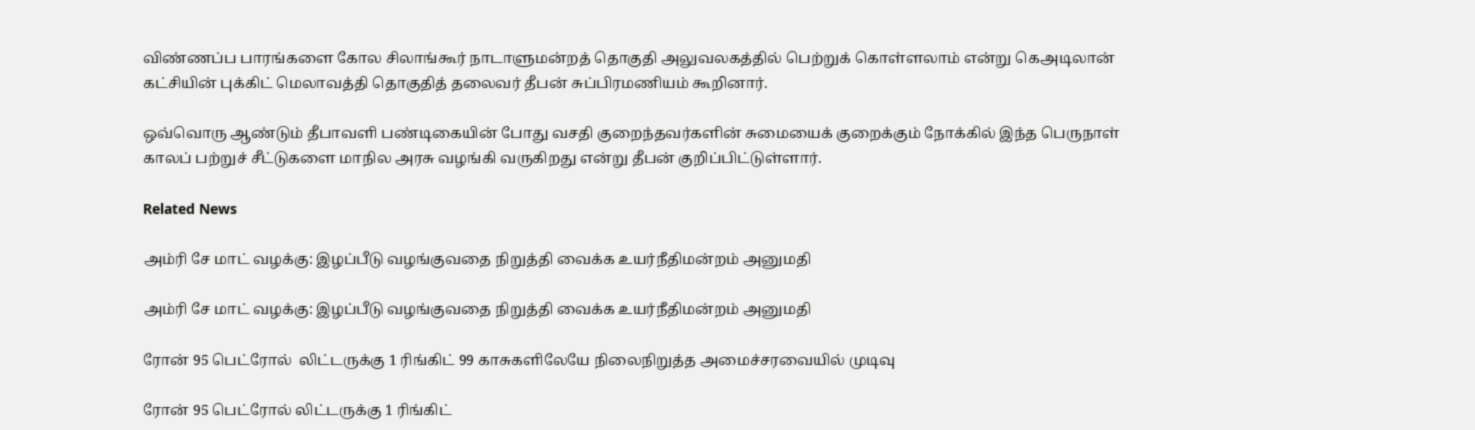விண்ணப்ப பாரங்களை கோல சிலாங்கூர் நாடாளுமன்றத் தொகுதி அலுவலகத்தில் பெற்றுக் கொள்ளலாம் என்று கெஅடிலான் கட்சியின் புக்கிட் மெலாவத்தி தொகுதித் தலைவர் தீபன் சுப்பிரமணியம் கூறினார்.

ஒவ்வொரு ஆண்டும் தீபாவளி பண்டிகையின் போது வசதி குறைந்தவர்களின் சுமையைக் குறைக்கும் நோக்கில் இந்த பெருநாள் காலப் பற்றுச் சீட்டுகளை மாநில அரசு வழங்கி வருகிறது என்று தீபன் குறிப்பிட்டுள்ளார்.

Related News

அம்ரி சே மாட் வழக்கு: இழப்பீடு வழங்குவதை நிறுத்தி வைக்க உயர்நீதிமன்றம் அனுமதி

அம்ரி சே மாட் வழக்கு: இழப்பீடு வழங்குவதை நிறுத்தி வைக்க உயர்நீதிமன்றம் அனுமதி

ரோன் 95 பெட்ரோல்  லிட்டருக்கு 1 ரிங்கிட் 99 காசுகளிலேயே நிலைநிறுத்த அமைச்சரவையில் முடிவு

ரோன் 95 பெட்ரோல் லிட்டருக்கு 1 ரிங்கிட்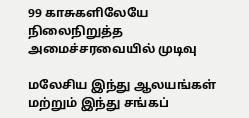99 காசுகளிலேயே நிலைநிறுத்த அமைச்சரவையில் முடிவு

மலேசிய இந்து ஆலயங்கள் மற்றும் இந்து சங்கப்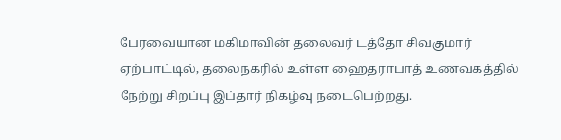பேரவையான மகிமாவின் தலைவர் டத்தோ சிவகுமார் ஏற்பாட்டில், தலைநகரில் உள்ள ஹைதராபாத் உணவகத்தில் நேற்று சிறப்பு இப்தார் நிகழ்வு நடைபெற்றது.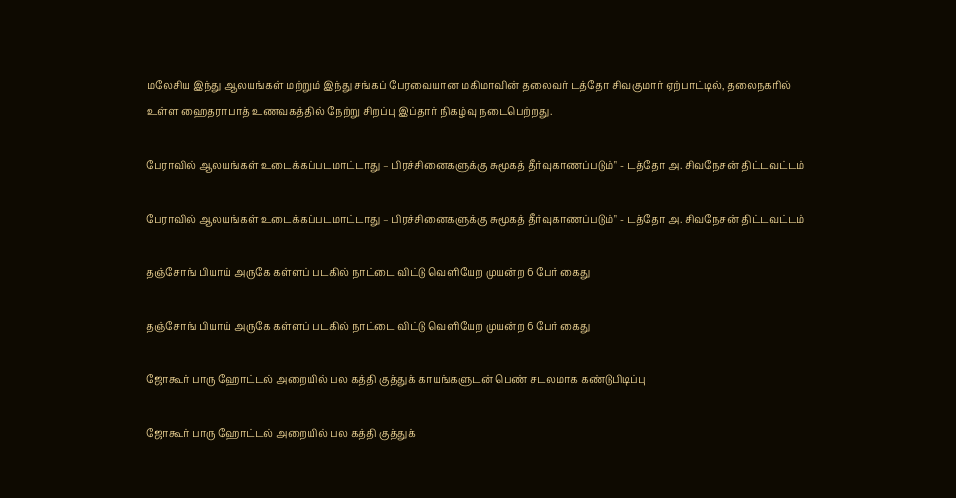மலேசிய இந்து ஆலயங்கள் மற்றும் இந்து சங்கப் பேரவையான மகிமாவின் தலைவர் டத்தோ சிவகுமார் ஏற்பாட்டில், தலைநகரில் உள்ள ஹைதராபாத் உணவகத்தில் நேற்று சிறப்பு இப்தார் நிகழ்வு நடைபெற்றது.

பேராவில் ஆலயங்கள் உடைக்கப்படமாட்டாது – பிரச்சினைகளுக்கு சுமூகத் தீர்வுகாணப்படும்" - டத்தோ அ. சிவநேசன் திட்டவட்டம்

பேராவில் ஆலயங்கள் உடைக்கப்படமாட்டாது – பிரச்சினைகளுக்கு சுமூகத் தீர்வுகாணப்படும்" - டத்தோ அ. சிவநேசன் திட்டவட்டம்

தஞ்சோங் பியாய் அருகே கள்ளப் படகில் நாட்டை விட்டு வெளியேற முயன்ற 6 பேர் கைது

தஞ்சோங் பியாய் அருகே கள்ளப் படகில் நாட்டை விட்டு வெளியேற முயன்ற 6 பேர் கைது

ஜோகூர் பாரு ஹோட்டல் அறையில் பல கத்தி குத்துக் காயங்களுடன் பெண் சடலமாக கண்டுபிடிப்பு

ஜோகூர் பாரு ஹோட்டல் அறையில் பல கத்தி குத்துக்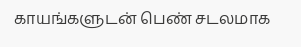காயங்களுடன் பெண் சடலமாக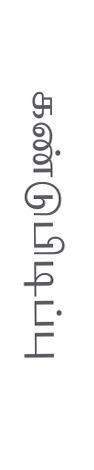கண்டுபிடிப்பு